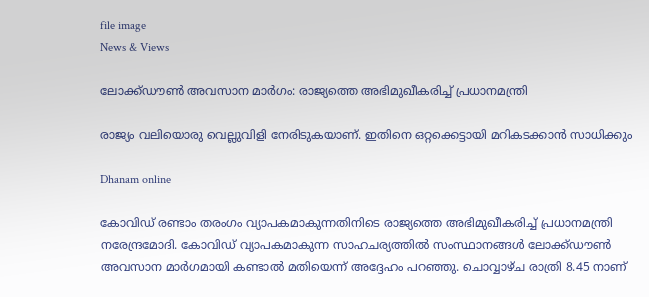file image
News & Views

ലോക്ക്ഡൗണ്‍ അവസാന മാര്‍ഗം: രാജ്യത്തെ അഭിമുഖീകരിച്ച് പ്രധാനമന്ത്രി

രാജ്യം വലിയൊരു വെല്ലുവിളി നേരിടുകയാണ്. ഇതിനെ ഒറ്റക്കെട്ടായി മറികടക്കാന്‍ സാധിക്കും

Dhanam online

കോവിഡ് രണ്ടാം തരംഗം വ്യാപകമാകുന്നതിനിടെ രാജ്യത്തെ അഭിമുഖീകരിച്ച് പ്രധാനമന്ത്രി നരേന്ദ്രമോദി. കോവിഡ് വ്യാപകമാകുന്ന സാഹചര്യത്തില്‍ സംസ്ഥാനങ്ങള്‍ ലോക്ക്ഡൗണ്‍ അവസാന മാര്‍ഗമായി കണ്ടാല്‍ മതിയെന്ന് അദ്ദേഹം പറഞ്ഞു. ചൊവ്വാഴ്ച രാത്രി 8.45 നാണ്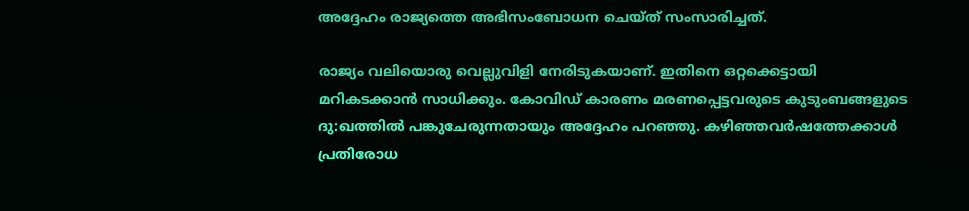അദ്ദേഹം രാജ്യത്തെ അഭിസംബോധന ചെയ്ത് സംസാരിച്ചത്.

രാജ്യം വലിയൊരു വെല്ലുവിളി നേരിടുകയാണ്. ഇതിനെ ഒറ്റക്കെട്ടായി മറികടക്കാന്‍ സാധിക്കും. കോവിഡ് കാരണം മരണപ്പെട്ടവരുടെ കുടുംബങ്ങളുടെ ദു:ഖത്തില്‍ പങ്കുചേരുന്നതായും അദ്ദേഹം പറഞ്ഞു. കഴിഞ്ഞവര്‍ഷത്തേക്കാള്‍ പ്രതിരോധ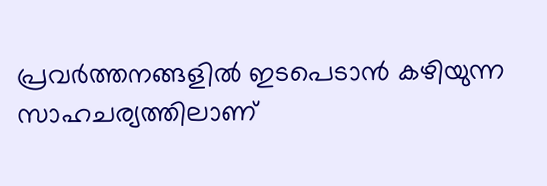പ്രവര്‍ത്തനങ്ങളില്‍ ഇടപെടാന്‍ കഴിയുന്ന സാഹചര്യത്തിലാണ്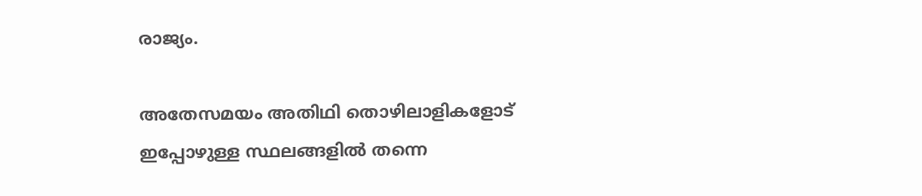രാജ്യം.

അതേസമയം അതിഥി തൊഴിലാളികളോട് ഇപ്പോഴുള്ള സ്ഥലങ്ങളില്‍ തന്നെ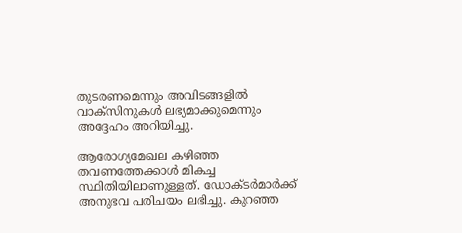തുടരണമെന്നും അവിടങ്ങളില്‍ വാക്‌സിനുകള്‍ ലഭ്യമാക്കുമെന്നും അദ്ദേഹം അറിയിച്ചു.

ആരോഗ്യമേഖല കഴിഞ്ഞ തവണത്തേക്കാള്‍ മികച്ച സ്ഥിതിയിലാണുള്ളത്. ഡോക്ടര്‍മാര്‍ക്ക് അനുഭവ പരിചയം ലഭിച്ചു. കുറഞ്ഞ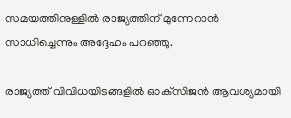സമയത്തിനുള്ളില്‍ രാജ്യത്തിന് മുന്നേറാന്‍ സാധിച്ചെന്നും അദ്ദേഹം പറഞ്ഞു.

രാജ്യത്ത് വിവിധയിടങ്ങളില്‍ ഓക്‌സിജന്‍ ആവശ്യമായി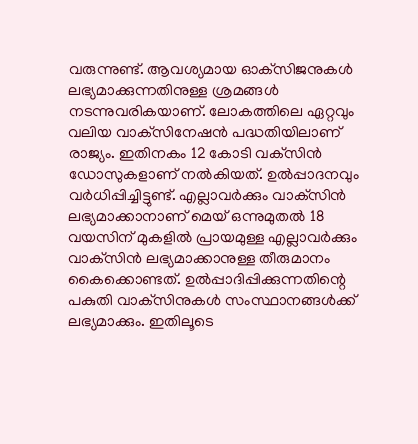വരുന്നുണ്ട്. ആവശ്യമായ ഓക്‌സിജനുകള്‍ ലഭ്യമാക്കുന്നതിനുള്ള ശ്രമങ്ങള്‍ നടന്നുവരികയാണ്. ലോകത്തിലെ ഏറ്റവും വലിയ വാക്‌സിനേഷന്‍ പദ്ധതിയിലാണ് രാജ്യം. ഇതിനകം 12 കോടി വക്‌സിന്‍ ഡോസുകളാണ് നല്‍കിയത്. ഉല്‍പ്പാദനവും വര്‍ധിപ്പിച്ചിട്ടുണ്ട്. എല്ലാവര്‍ക്കും വാക്‌സിന്‍ ലഭ്യമാക്കാനാണ് മെയ് ഒന്നുമുതല്‍ 18 വയസിന് മുകളില്‍ പ്രായമുള്ള എല്ലാവര്‍ക്കും വാക്‌സിന്‍ ലഭ്യമാക്കാനുള്ള തീരുമാനം കൈക്കൊണ്ടത്. ഉല്‍പ്പാദിപ്പിക്കുന്നതിന്റെ പകുതി വാക്‌സിനുകള്‍ സംസ്ഥാനങ്ങള്‍ക്ക് ലഭ്യമാക്കും. ഇതിലൂടെ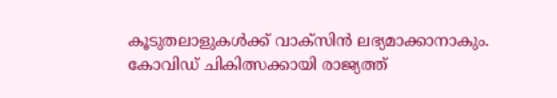കൂടുതലാളുകള്‍ക്ക് വാക്‌സിന്‍ ലഭ്യമാക്കാനാകും. കോവിഡ് ചികിത്സക്കായി രാജ്യത്ത്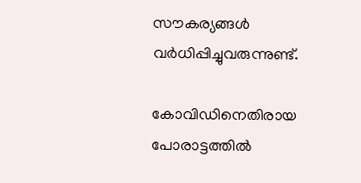സൗകര്യങ്ങള്‍ വര്‍ധിപ്പിച്ചുവരുന്നുണ്ട്.

കോവിഡിനെതിരായ പോരാട്ടത്തില്‍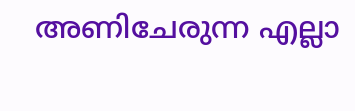അണിചേരുന്ന എല്ലാ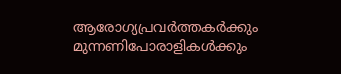ആരോഗ്യപ്രവര്‍ത്തകര്‍ക്കും മുന്നണിപോരാളികള്‍ക്കും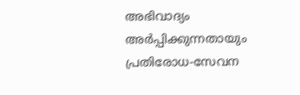അഭിവാദ്യം അര്‍പ്പിക്കുന്നതായും പ്രതിരോധ-സേവന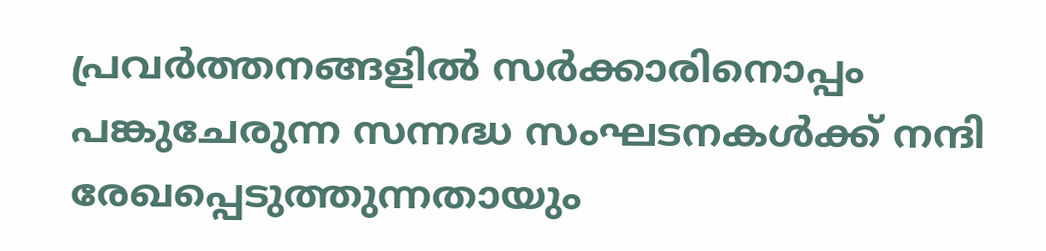പ്രവര്‍ത്തനങ്ങളില്‍ സര്‍ക്കാരിനൊപ്പം പങ്കുചേരുന്ന സന്നദ്ധ സംഘടനകള്‍ക്ക് നന്ദി രേഖപ്പെടുത്തുന്നതായും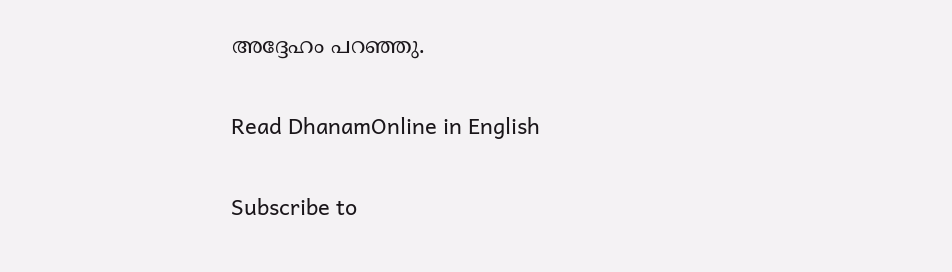അദ്ദേഹം പറഞ്ഞു.

Read DhanamOnline in English

Subscribe to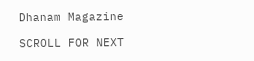Dhanam Magazine

SCROLL FOR NEXT